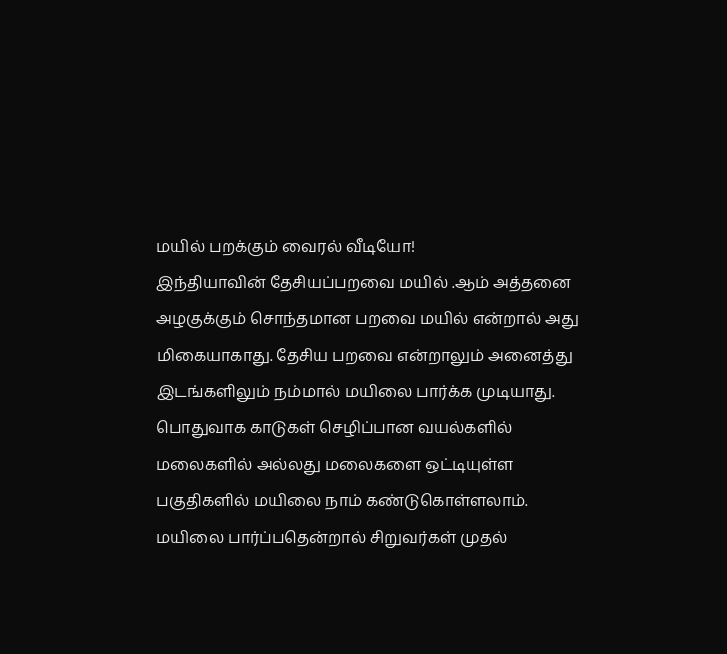மயில் பறக்கும் வைரல் வீடியோ!
இந்தியாவின் தேசியப்பறவை மயில் .ஆம் அத்தனை அழகுக்கும் சொந்தமான பறவை மயில் என்றால் அது மிகையாகாது. தேசிய பறவை என்றாலும் அனைத்து இடங்களிலும் நம்மால் மயிலை பார்க்க முடியாது. பொதுவாக காடுகள் செழிப்பான வயல்களில் மலைகளில் அல்லது மலைகளை ஒட்டியுள்ள பகுதிகளில் மயிலை நாம் கண்டுகொள்ளலாம்.
மயிலை பார்ப்பதென்றால் சிறுவர்கள் முதல்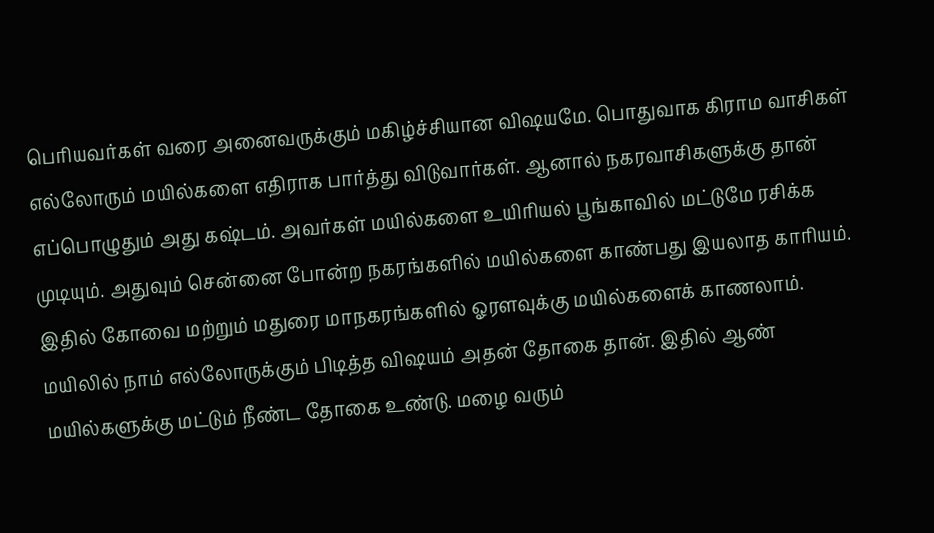பெரியவர்கள் வரை அனைவருக்கும் மகிழ்ச்சியான விஷயமே. பொதுவாக கிராம வாசிகள் எல்லோரும் மயில்களை எதிராக பார்த்து விடுவார்கள். ஆனால் நகரவாசிகளுக்கு தான் எப்பொழுதும் அது கஷ்டம். அவர்கள் மயில்களை உயிரியல் பூங்காவில் மட்டுமே ரசிக்க முடியும். அதுவும் சென்னை போன்ற நகரங்களில் மயில்களை காண்பது இயலாத காரியம்.
இதில் கோவை மற்றும் மதுரை மாநகரங்களில் ஓரளவுக்கு மயில்களைக் காணலாம். மயிலில் நாம் எல்லோருக்கும் பிடித்த விஷயம் அதன் தோகை தான். இதில் ஆண் மயில்களுக்கு மட்டும் நீண்ட தோகை உண்டு. மழை வரும்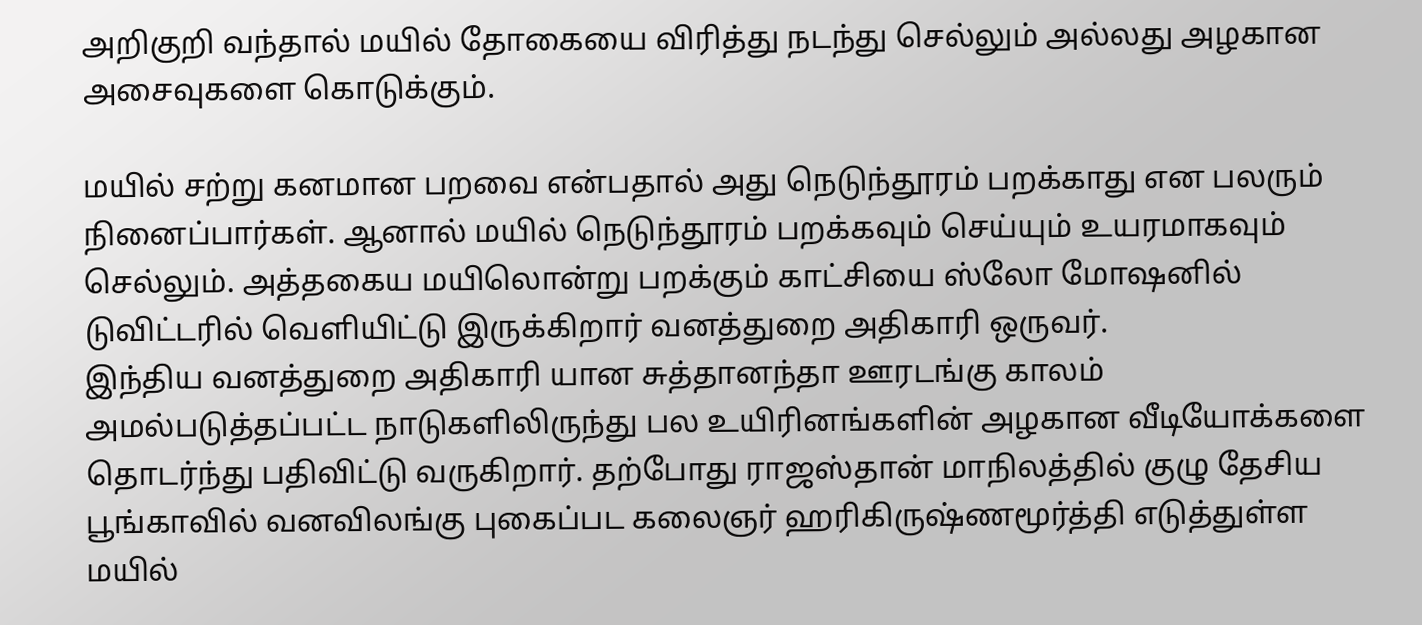அறிகுறி வந்தால் மயில் தோகையை விரித்து நடந்து செல்லும் அல்லது அழகான அசைவுகளை கொடுக்கும்.

மயில் சற்று கனமான பறவை என்பதால் அது நெடுந்தூரம் பறக்காது என பலரும் நினைப்பார்கள். ஆனால் மயில் நெடுந்தூரம் பறக்கவும் செய்யும் உயரமாகவும் செல்லும். அத்தகைய மயிலொன்று பறக்கும் காட்சியை ஸ்லோ மோஷனில் டுவிட்டரில் வெளியிட்டு இருக்கிறார் வனத்துறை அதிகாரி ஒருவர்.
இந்திய வனத்துறை அதிகாரி யான சுத்தானந்தா ஊரடங்கு காலம் அமல்படுத்தப்பட்ட நாடுகளிலிருந்து பல உயிரினங்களின் அழகான வீடியோக்களை தொடர்ந்து பதிவிட்டு வருகிறார். தற்போது ராஜஸ்தான் மாநிலத்தில் குழு தேசிய பூங்காவில் வனவிலங்கு புகைப்பட கலைஞர் ஹரிகிருஷ்ணமூர்த்தி எடுத்துள்ள மயில்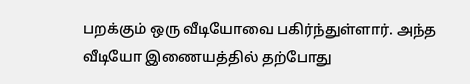பறக்கும் ஒரு வீடியோவை பகிர்ந்துள்ளார். அந்த வீடியோ இணையத்தில் தற்போது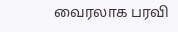வைரலாக பரவி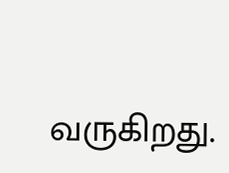வருகிறது.